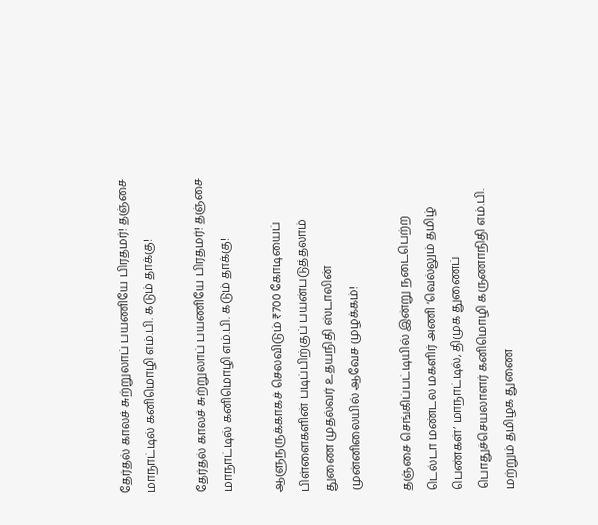தேர்தல் காலச் சுற்றுலாப் பயணியே பிரதமர்! தஞ்சை மாநாட்டில் கனிமொழி எம்.பி. கடும் தாக்கு!

தேர்தல் காலச் சுற்றுலாப் பயணியே பிரதமர்! தஞ்சை மாநாட்டில் கனிமொழி எம்.பி. கடும் தாக்கு!

ஆளுநருக்காகச் செலவிடும் ₹700 கோடியைப் பிள்ளைகளின் படிப்பிற்குப் பயன்படுத்தலாம் துணை முதல்வர் உதயநிதி ஸ்டாலின் முன்னிலையில் ஆவேச முழக்கம்!

தஞ்சை செங்கிப்பட்டியில் இன்று நடைபெற்ற டெல்டா மண்டல மகளிர் அணி ‘வெல்லும் தமிழ் பெண்கள்’ மாநாட்டில், திமுக துணைப் பொதுச்செயலாளர் கனிமொழி கருணாநிதி எம்.பி. மற்றும் தமிழக துணை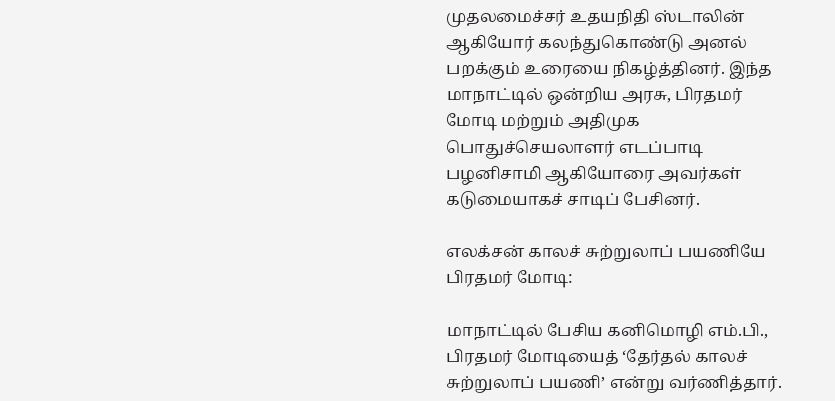முதலமைச்சர் உதயநிதி ஸ்டாலின் ஆகியோர் கலந்துகொண்டு அனல் பறக்கும் உரையை நிகழ்த்தினர். இந்த மாநாட்டில் ஒன்றிய அரசு, பிரதமர் மோடி மற்றும் அதிமுக பொதுச்செயலாளர் எடப்பாடி பழனிசாமி ஆகியோரை அவர்கள் கடுமையாகச் சாடிப் பேசினர்.

எலக்சன் காலச் சுற்றுலாப் பயணியே பிரதமர் மோடி:

மாநாட்டில் பேசிய கனிமொழி எம்.பி., பிரதமர் மோடியைத் ‘தேர்தல் காலச் சுற்றுலாப் பயணி’ என்று வர்ணித்தார்.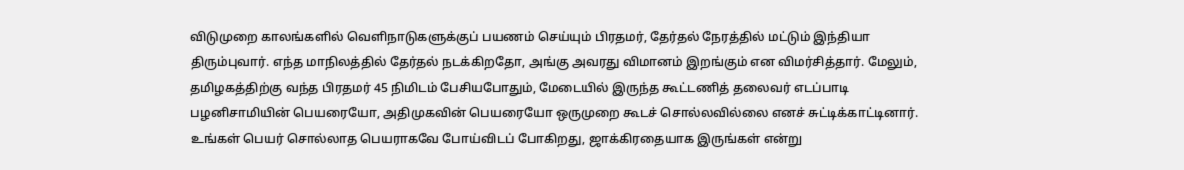விடுமுறை காலங்களில் வெளிநாடுகளுக்குப் பயணம் செய்யும் பிரதமர், தேர்தல் நேரத்தில் மட்டும் இந்தியா திரும்புவார். எந்த மாநிலத்தில் தேர்தல் நடக்கிறதோ, அங்கு அவரது விமானம் இறங்கும் என விமர்சித்தார். மேலும், தமிழகத்திற்கு வந்த பிரதமர் 45 நிமிடம் பேசியபோதும், மேடையில் இருந்த கூட்டணித் தலைவர் எடப்பாடி பழனிசாமியின் பெயரையோ, அதிமுகவின் பெயரையோ ஒருமுறை கூடச் சொல்லவில்லை எனச் சுட்டிக்காட்டினார். உங்கள் பெயர் சொல்லாத பெயராகவே போய்விடப் போகிறது, ஜாக்கிரதையாக இருங்கள் என்று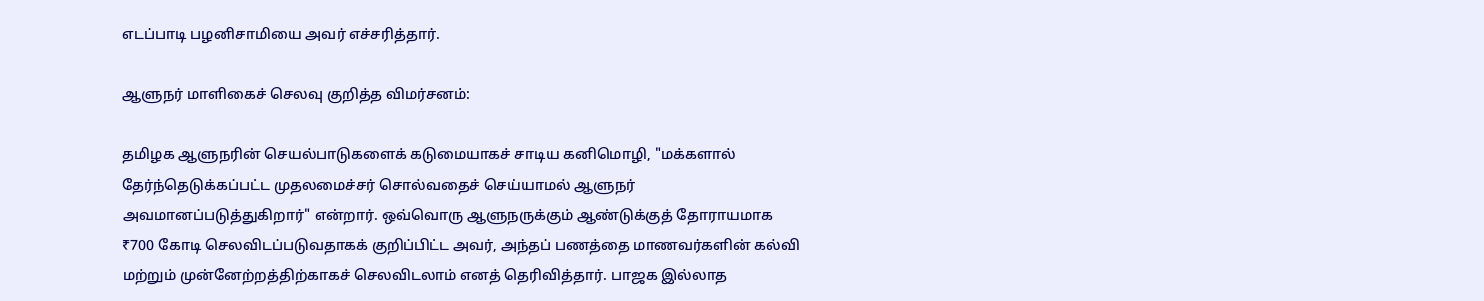எடப்பாடி பழனிசாமியை அவர் எச்சரித்தார்.

ஆளுநர் மாளிகைச் செலவு குறித்த விமர்சனம்:

தமிழக ஆளுநரின் செயல்பாடுகளைக் கடுமையாகச் சாடிய கனிமொழி, "மக்களால் தேர்ந்தெடுக்கப்பட்ட முதலமைச்சர் சொல்வதைச் செய்யாமல் ஆளுநர் அவமானப்படுத்துகிறார்" என்றார். ஒவ்வொரு ஆளுநருக்கும் ஆண்டுக்குத் தோராயமாக ₹700 கோடி செலவிடப்படுவதாகக் குறிப்பிட்ட அவர், அந்தப் பணத்தை மாணவர்களின் கல்வி மற்றும் முன்னேற்றத்திற்காகச் செலவிடலாம் எனத் தெரிவித்தார். பாஜக இல்லாத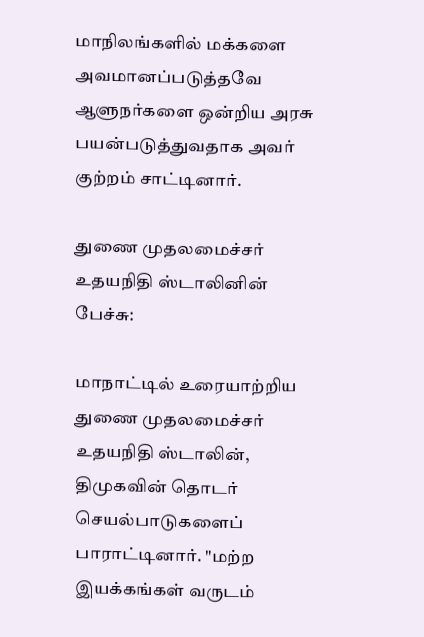மாநிலங்களில் மக்களை அவமானப்படுத்தவே ஆளுநர்களை ஒன்றிய அரசு பயன்படுத்துவதாக அவர் குற்றம் சாட்டினார்.

துணை முதலமைச்சர் உதயநிதி ஸ்டாலினின் பேச்சு:

மாநாட்டில் உரையாற்றிய துணை முதலமைச்சர் உதயநிதி ஸ்டாலின், திமுகவின் தொடர் செயல்பாடுகளைப் பாராட்டினார். "மற்ற இயக்கங்கள் வருடம்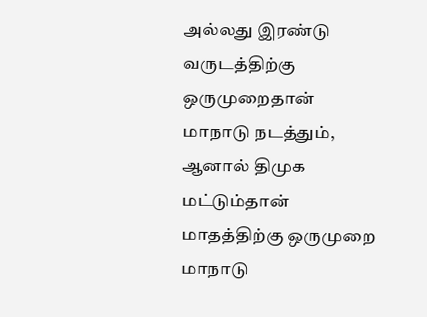அல்லது இரண்டு வருடத்திற்கு ஒருமுறைதான் மாநாடு நடத்தும், ஆனால் திமுக மட்டும்தான் மாதத்திற்கு ஒருமுறை மாநாடு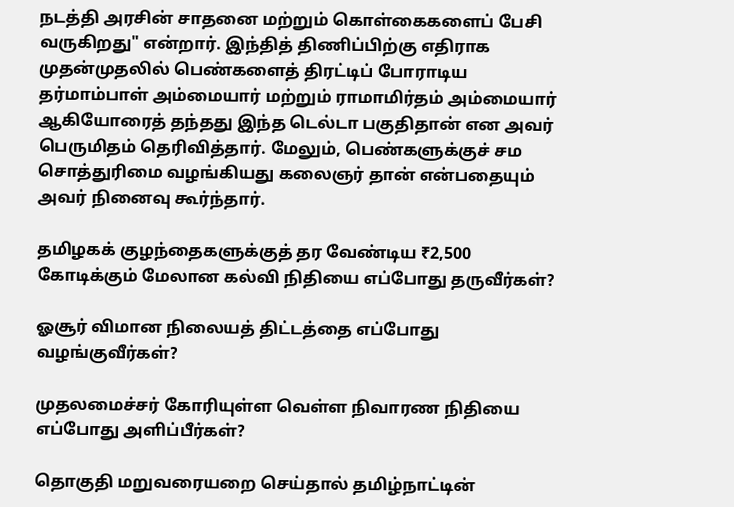நடத்தி அரசின் சாதனை மற்றும் கொள்கைகளைப் பேசி வருகிறது" என்றார். இந்தித் திணிப்பிற்கு எதிராக முதன்முதலில் பெண்களைத் திரட்டிப் போராடிய தர்மாம்பாள் அம்மையார் மற்றும் ராமாமிர்தம் அம்மையார் ஆகியோரைத் தந்தது இந்த டெல்டா பகுதிதான் என அவர் பெருமிதம் தெரிவித்தார். மேலும், பெண்களுக்குச் சம சொத்துரிமை வழங்கியது கலைஞர் தான் என்பதையும் அவர் நினைவு கூர்ந்தார்.

தமிழகக் குழந்தைகளுக்குத் தர வேண்டிய ₹2,500 கோடிக்கும் மேலான கல்வி நிதியை எப்போது தருவீர்கள்?

ஓசூர் விமான நிலையத் திட்டத்தை எப்போது வழங்குவீர்கள்?

முதலமைச்சர் கோரியுள்ள வெள்ள நிவாரண நிதியை எப்போது அளிப்பீர்கள்?

தொகுதி மறுவரையறை செய்தால் தமிழ்நாட்டின்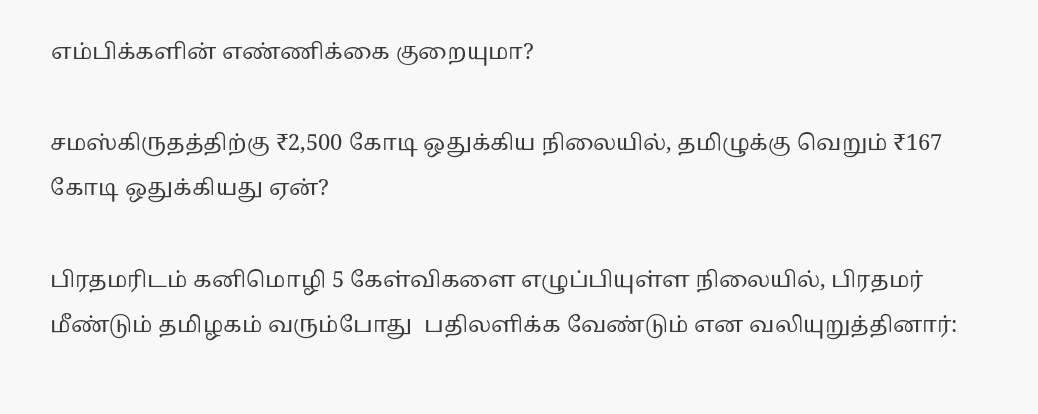எம்பிக்களின் எண்ணிக்கை குறையுமா?

சமஸ்கிருதத்திற்கு ₹2,500 கோடி ஒதுக்கிய நிலையில், தமிழுக்கு வெறும் ₹167 கோடி ஒதுக்கியது ஏன்?

பிரதமரிடம் கனிமொழி 5 கேள்விகளை எழுப்பியுள்ள நிலையில், பிரதமர் மீண்டும் தமிழகம் வரும்போது  பதிலளிக்க வேண்டும் என வலியுறுத்தினார்: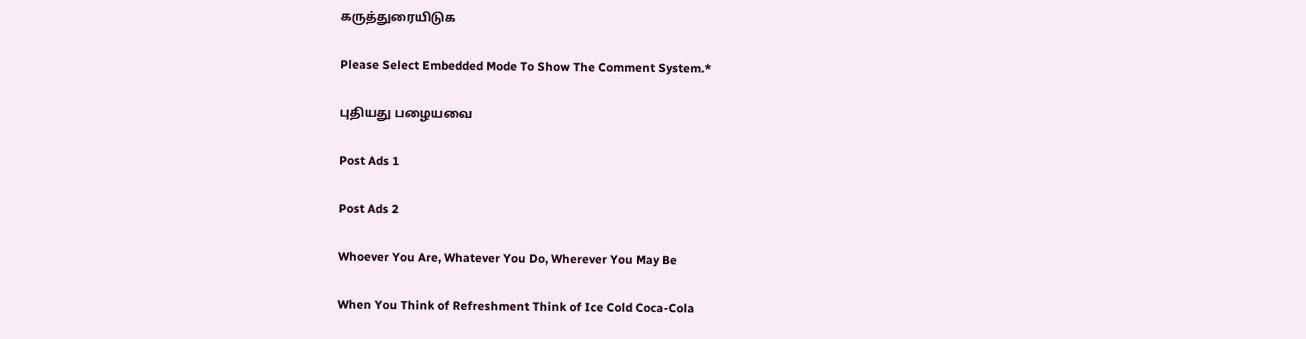கருத்துரையிடுக

Please Select Embedded Mode To Show The Comment System.*

புதியது பழையவை

Post Ads 1

Post Ads 2

Whoever You Are, Whatever You Do, Wherever You May Be

When You Think of Refreshment Think of Ice Cold Coca-Cola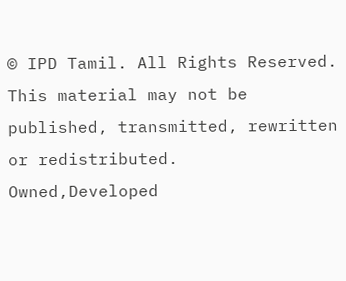© IPD Tamil. All Rights Reserved. This material may not be published, transmitted, rewritten or redistributed.
Owned,Developed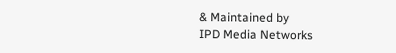& Maintained by
IPD Media Networks